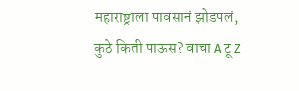महाराष्ट्राला पावसानं झोडपलं, कुठे किती पाऊस? वाचा A टू Z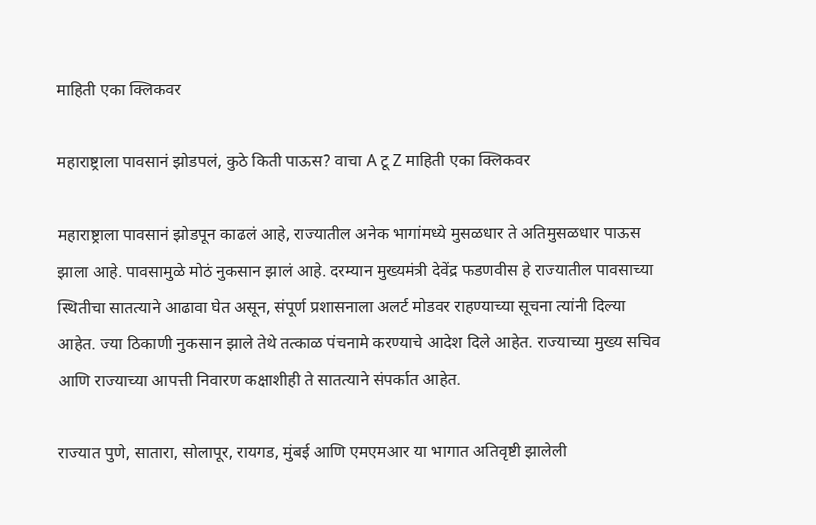माहिती एका क्लिकवर

महाराष्ट्राला पावसानं झोडपलं, कुठे किती पाऊस? वाचा A टू Z माहिती एका क्लिकवर

महाराष्ट्राला पावसानं झोडपून काढलं आहे, राज्यातील अनेक भागांमध्ये मुसळधार ते अतिमुसळधार पाऊस झाला आहे. पावसामुळे मोठं नुकसान झालं आहे. दरम्यान मुख्यमंत्री देवेंद्र फडणवीस हे राज्यातील पावसाच्या स्थितीचा सातत्याने आढावा घेत असून, संपूर्ण प्रशासनाला अलर्ट मोडवर राहण्याच्या सूचना त्यांनी दिल्या आहेत. ज्या ठिकाणी नुकसान झाले तेथे तत्काळ पंचनामे करण्याचे आदेश दिले आहेत. राज्याच्या मुख्य सचिव आणि राज्याच्या आपत्ती निवारण कक्षाशीही ते सातत्याने संपर्कात आहेत.

राज्यात पुणे, सातारा, सोलापूर, रायगड, मुंबई आणि एमएमआर या भागात अतिवृष्टी झालेली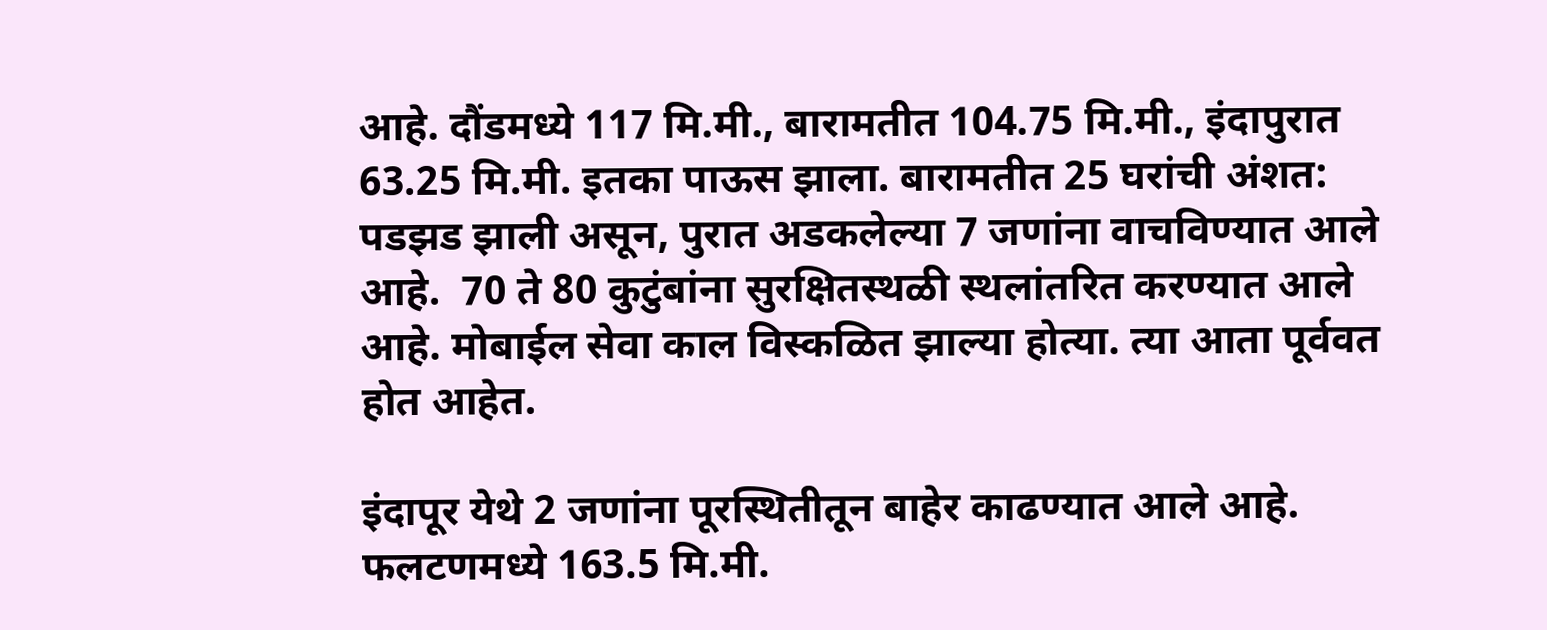आहे. दौंडमध्ये 117 मि.मी., बारामतीत 104.75 मि.मी., इंदापुरात 63.25 मि.मी. इतका पाऊस झाला. बारामतीत 25 घरांची अंशत: पडझड झाली असून, पुरात अडकलेल्या 7 जणांना वाचविण्यात आले आहे.  70 ते 80 कुटुंबांना सुरक्षितस्थळी स्थलांतरित करण्यात आले आहे. मोबाईल सेवा काल विस्कळित झाल्या होत्या. त्या आता पूर्ववत होत आहेत.

इंदापूर येथे 2 जणांना पूरस्थितीतून बाहेर काढण्यात आले आहे.  फलटणमध्ये 163.5 मि.मी.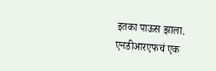इतका पाऊस झाला. एनडीआरएफचं एक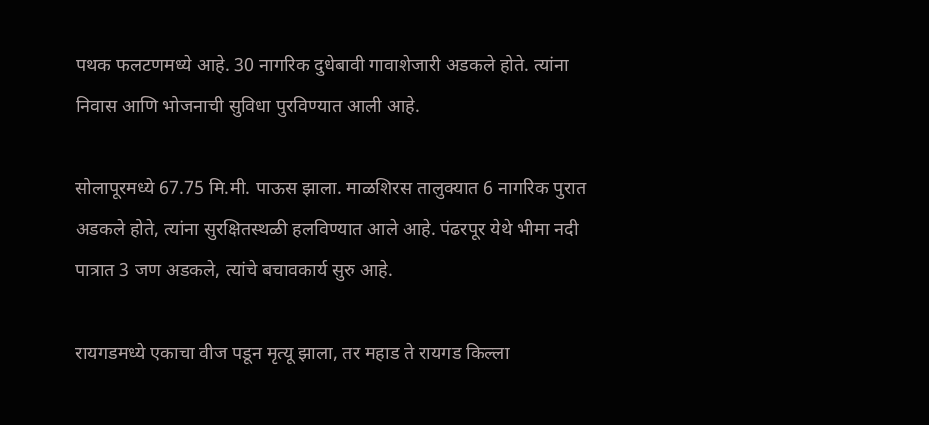पथक फलटणमध्ये आहे. 30 नागरिक दुधेबावी गावाशेजारी अडकले होते. त्यांना निवास आणि भोजनाची सुविधा पुरविण्यात आली आहे.

सोलापूरमध्ये 67.75 मि.मी. पाऊस झाला. माळशिरस तालुक्यात 6 नागरिक पुरात अडकले होते, त्यांना सुरक्षितस्थळी हलविण्यात आले आहे. पंढरपूर येथे भीमा नदी पात्रात 3 जण अडकले, त्यांचे बचावकार्य सुरु आहे.

रायगडमध्ये एकाचा वीज पडून मृत्यू झाला, तर महाड ते रायगड किल्ला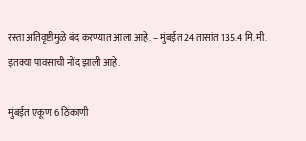रस्ता अतिवृष्टीमुळे बंद करण्यात आला आहे. – मुंबईत 24 तासांत 135.4 मि.मी. इतक्या पावसाची नोंद झाली आहे.

मुंबईत एकूण 6 ठिकाणी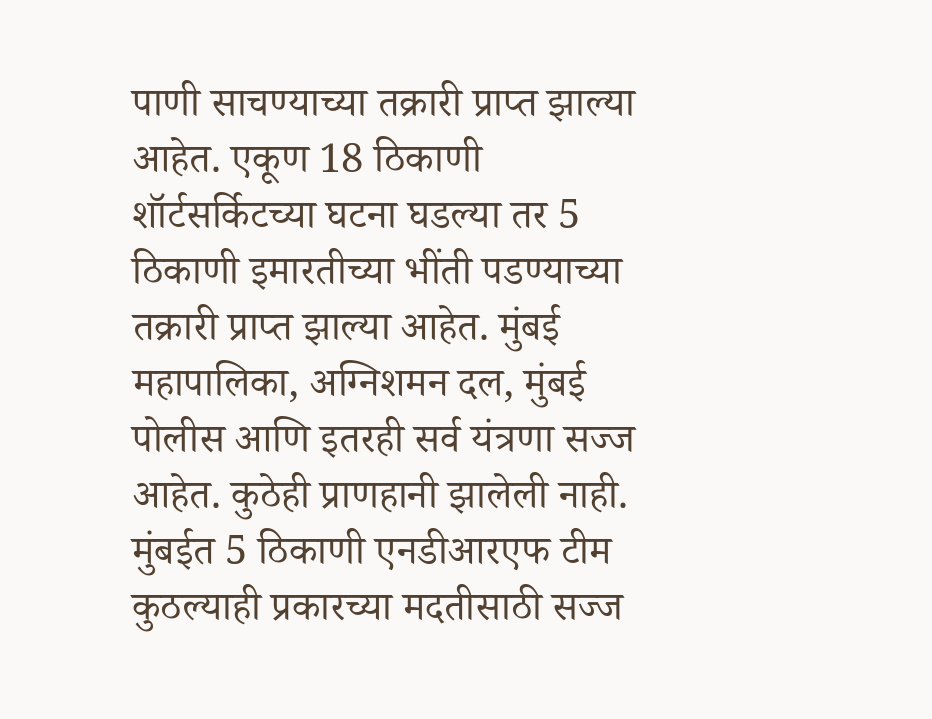पाणी साचण्याच्या तक्रारी प्राप्त झाल्या आहेत. एकूण 18 ठिकाणी शॉर्टसर्किटच्या घटना घडल्या तर 5 ठिकाणी इमारतीच्या भींती पडण्याच्या तक्रारी प्राप्त झाल्या आहेत. मुंबई महापालिका, अग्निशमन दल, मुंबई पोलीस आणि इतरही सर्व यंत्रणा सज्ज आहेत. कुठेही प्राणहानी झालेली नाही. मुंबईत 5 ठिकाणी एनडीआरएफ टीम कुठल्याही प्रकारच्या मदतीसाठी सज्ज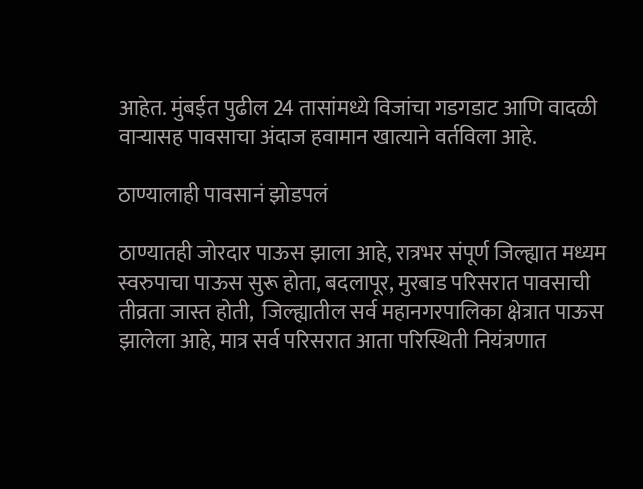आहेत. मुंबईत पुढील 24 तासांमध्ये विजांचा गडगडाट आणि वादळी वार्‍यासह पावसाचा अंदाज हवामान खात्याने वर्तविला आहे.

ठाण्यालाही पावसानं झोडपलं

ठाण्यातही जोरदार पाऊस झाला आहे, रात्रभर संपूर्ण जिल्ह्यात मध्यम स्वरुपाचा पाऊस सुरू होता, बदलापूर, मुरबाड परिसरात पावसाची तीव्रता जास्त होती,  जिल्ह्यातील सर्व महानगरपालिका क्षेत्रात पाऊस झालेला आहे, मात्र सर्व परिसरात आता परिस्थिती नियंत्रणात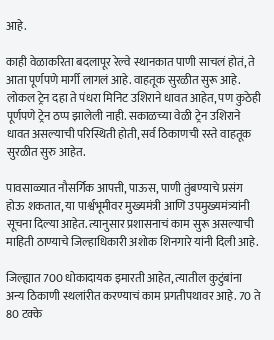आहे.

काही वेळाकरिता बदलापूर रेल्वे स्थानकात पाणी साचलं होतं, ते आता पूर्णपणे मार्गी लागलं आहे. वाहतूक सुरळीत सुरू आहे. लोकल ट्रेन दहा ते पंधरा मिनिट उशिराने धावत आहेत, पण कुठेही पूर्णपणे ट्रेन ठप्प झालेली नाही. सकाळच्या वेळी ट्रेन उशिराने धावत असल्याची परिस्थिती होती, सर्व ठिकाणची रस्ते वाहतूक सुरळीत सुरु आहेत.

पावसाळ्यात नौसर्गिक आपत्ती, पाऊस, पाणी तुंबण्याचे प्रसंग होऊ शकतात, या पार्श्वभूमीवर मुख्यमंत्री आणि उपमुख्यमंत्र्यांनी सूचना दिल्या आहेत. त्यानुसार प्रशासनाचं काम सुरू असल्याची माहिती ठाण्याचे जिल्हाधिकारी अशोक शिनगारे यांनी दिली आहे.

जिल्ह्यात 700 धोकादायक इमारती आहेत, त्यातील कुटुंबांना अन्य ठिकाणी स्थलांरीत करण्याचं काम प्रगतीपथावर आहे. 70 ते  80 टक्के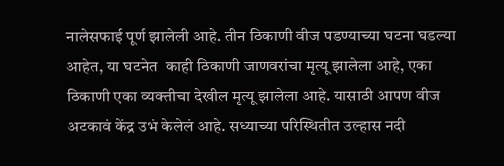नालेसफाई पूर्ण झालेली आहे. तीन ठिकाणी वीज पडण्याच्या घटना घडल्या आहेत, या घटनेत  काही ठिकाणी जाणवरांचा मृत्यू झालेला आहे, एका ठिकाणी एका व्यक्तीचा देखील मृत्यू झालेला आहे. यासाठी आपण वीज अटकावं केंद्र उभं केलेलं आहे. सध्याच्या परिस्थितीत उल्हास नदी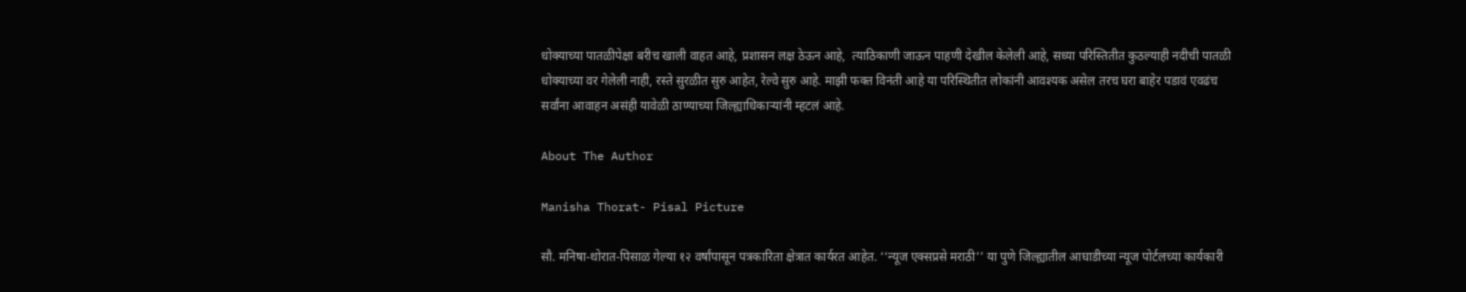धोक्याच्या पातळीपेक्षा बरीच खाली वाहत आहे, प्रशासन लक्ष ठेऊन आहे,  त्याठिकाणी जाऊन पाहणी देखील केलेली आहे, सध्या परिस्तितीत कुठल्याही नदीची पातळी धोक्याच्या वर गेलेली नाही, रस्ते सुरळीत सुरु आहेत, रेल्वे सुरु आहे. माझी फक्त विनंती आहे या परिस्थितीत लोकांनी आवश्यक असेल तरच घरा बाहेर पडावं एवढंच सर्वांना आवाहन असंही यावेळी ठाण्याच्या जिल्ह्याधिकाऱ्यांनी म्हटलं आहे.

About The Author

Manisha Thorat- Pisal Picture

सौ. मनिषा-थोरात-पिसाळ गेल्या १२ वर्षांपासून पत्रकारिता क्षेत्रात कार्यरत आहेत. ‘‘न्यूज एक्सप्रसे मराठी’’ या पुणे जिल्ह्यातील आघाडीच्या न्यूज पोर्टलच्या कार्यकारी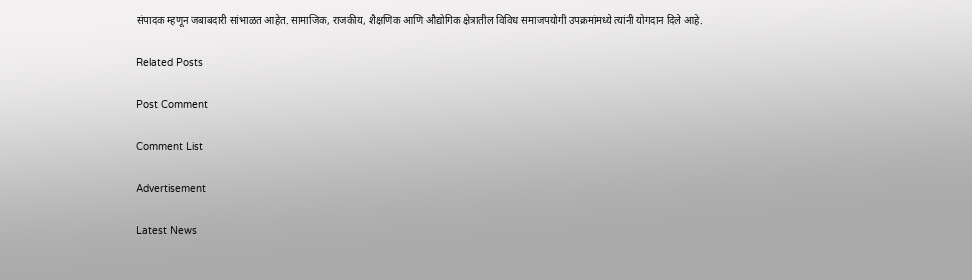संपादक म्हणून जबाबदारी सांभाळत आहेत. सामाजिक, राजकीय, शैक्षणिक आणि औद्योगिक क्षेत्रातील विविध समाजपयोगी उपक्रमांमध्ये त्यांनी योगदान दिले आहे.

Related Posts

Post Comment

Comment List

Advertisement

Latest News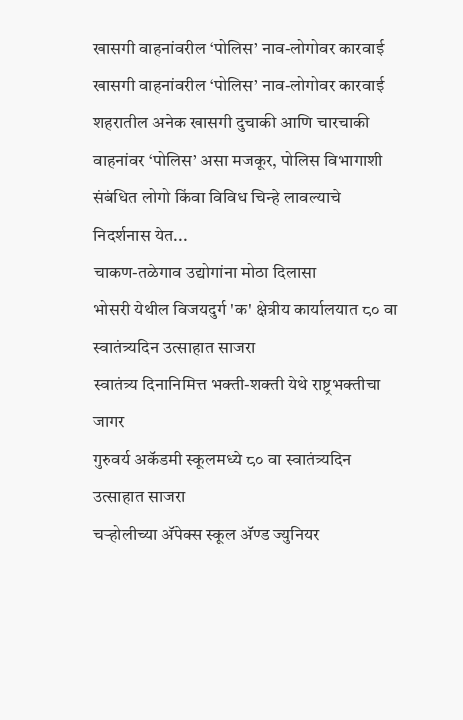खासगी वाहनांवरील ‘पोलिस’ नाव-लोगोवर कारवाई खासगी वाहनांवरील ‘पोलिस’ नाव-लोगोवर कारवाई
शहरातील अनेक खासगी दुचाकी आणि चारचाकी वाहनांवर ‘पोलिस’ असा मजकूर, पोलिस विभागाशी संबंधित लोगो किंवा विविध चिन्हे लावल्याचे निदर्शनास येत...
चाकण-तळेगाव उद्योगांना मोठा दिलासा
भोसरी येथील विजयदुर्ग 'क' क्षेत्रीय कार्यालयात ८० वा स्वातंत्र्यदिन उत्साहात साजरा
स्वातंत्र्य दिनानिमित्त भक्ती-शक्ती येथे राष्ट्रभक्तीचा जागर
गुरुवर्य अकॅडमी स्कूलमध्ये ८० वा स्वातंत्र्यदिन उत्साहात साजरा
चऱ्होलीच्या अ‍ॅपेक्स स्कूल अ‍ॅण्ड ज्युनियर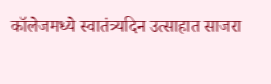कॉलेजमध्ये स्वातंत्र्यदिन उत्साहात साजरा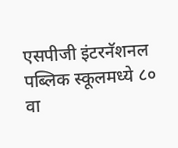एसपीजी इंटरनॅशनल पब्लिक स्कूलमध्ये ८० वा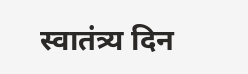स्वातंत्र्य दिन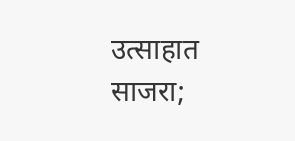उत्साहात साजरा;